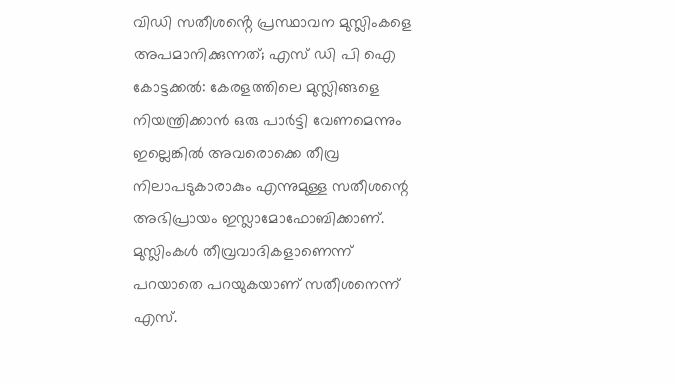വിഡി സതീശൻ്റെ പ്രസ്ഥാവന മുസ്ലിംകളെ അപമാനിക്കുന്നത്; എസ് ഡി പി ഐ
കോട്ടക്കൽ: കേരളത്തിലെ മുസ്ലിങ്ങളെ നിയന്ത്രിക്കാൻ ഒരു പാർട്ടി വേണമെന്നും ഇല്ലെങ്കിൽ അവരൊക്കെ തീവ്ര നിലാപടുകാരാകും എന്നുമുള്ള സതീശന്റെ അഭിപ്രായം ഇസ്ലാമോഫോബിക്കാണ്. മുസ്ലിംകൾ തീവ്രവാദികളാണെന്ന് പറയാതെ പറയുകയാണ് സതീശനെന്ന് എസ്.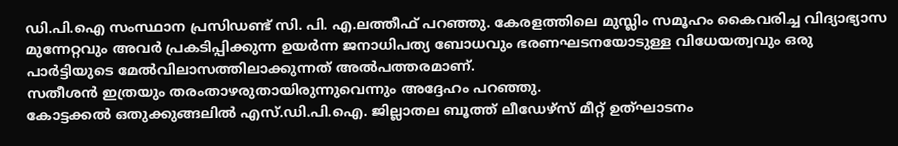ഡി.പി.ഐ സംസ്ഥാന പ്രസിഡണ്ട് സി. പി. എ.ലത്തീഫ് പറഞ്ഞു. കേരളത്തിലെ മുസ്ലിം സമൂഹം കൈവരിച്ച വിദ്യാഭ്യാസ മുന്നേറ്റവും അവർ പ്രകടിപ്പിക്കുന്ന ഉയർന്ന ജനാധിപത്യ ബോധവും ഭരണഘടനയോടുള്ള വിധേയത്വവും ഒരു പാർട്ടിയുടെ മേൽവിലാസത്തിലാക്കുന്നത് അൽപത്തരമാണ്.
സതീശൻ ഇത്രയും തരംതാഴരുതായിരുന്നുവെന്നും അദ്ദേഹം പറഞ്ഞു.
കോട്ടക്കൽ ഒതുക്കുങ്ങലിൽ എസ്.ഡി.പി.ഐ. ജില്ലാതല ബൂത്ത് ലീഡേഴ്സ് മീറ്റ് ഉത്ഘാടനം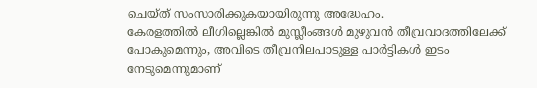ചെയ്ത് സംസാരിക്കുകയായിരുന്നു അദ്ധേഹം.
കേരളത്തിൽ ലീഗില്ലെങ്കിൽ മുസ്ലീംങ്ങൾ മുഴുവൻ തീവ്രവാദത്തിലേക്ക് പോകുമെന്നും, അവിടെ തീവ്രനിലപാടുള്ള പാർട്ടികൾ ഇടം നേടുമെന്നുമാണ്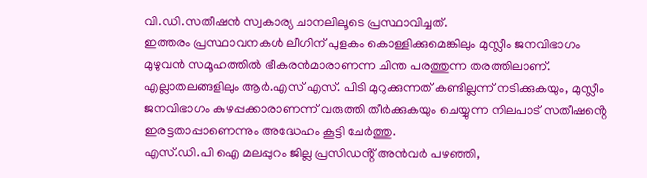വി.ഡി.സതീഷൻ സ്വകാര്യ ചാനലിലൂടെ പ്രസ്ഥാവിച്ചത്.
ഇത്തരം പ്രസ്ഥാവനകൾ ലീഗിന് പുളകം കൊള്ളിക്കുമെങ്കിലും മുസ്ലീം ജനവിഭാഗം മുഴുവൻ സമൂഹത്തിൽ ഭീകരൻമാരാണന്ന ചിന്ത പരത്തുന്ന തരത്തിലാണ്.
എല്ലാതലങ്ങളിലും ആർ.എസ് എസ്. പിടി മുറുക്കുന്നത് കണ്ടില്ലന്ന് നടിക്കുകയും, മുസ്ലീം ജനവിഭാഗം കുഴപ്പക്കാരാണന്ന് വരുത്തി തീർക്കുകയും ചെയ്യുന്ന നിലപാട് സതീഷൻ്റെ ഇരട്ടതാപ്പാണെന്നും അദ്ധേഹം കൂട്ടി ചേർത്തു.
എസ്.ഡി.പി ഐ മലപ്പുറം ജില്ല പ്രസിഡൻ്റ് അൻവർ പഴഞ്ഞി,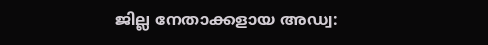ജില്ല നേതാക്കളായ അഡ്വ: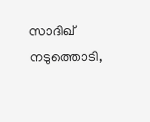സാദിഖ് നടുത്തൊടി,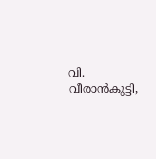വി. വീരാൻകുട്ടി,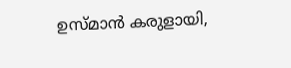ഉസ്മാൻ കരുളായി,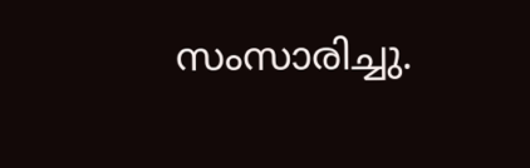സംസാരിച്ചു.